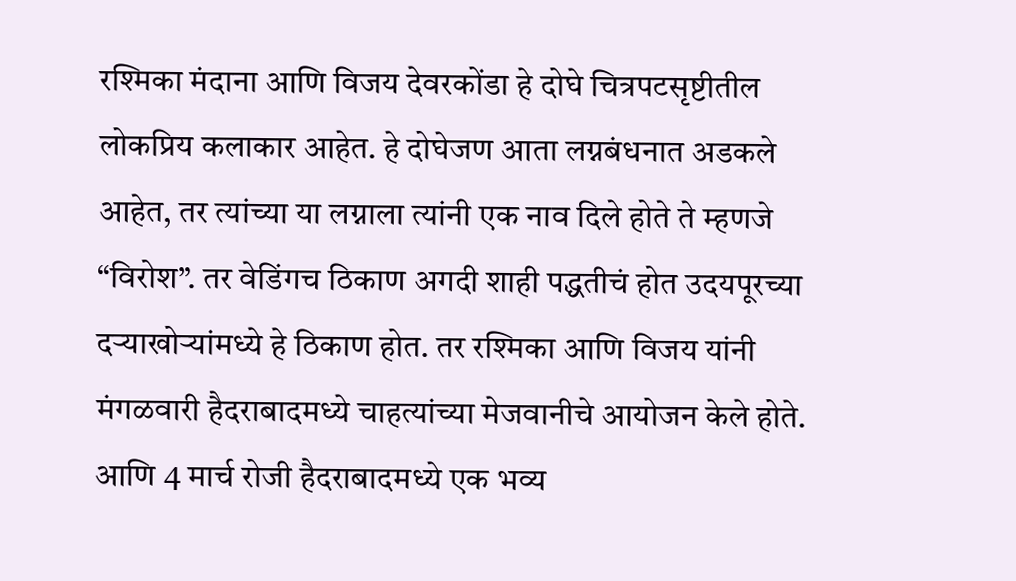रश्मिका मंदाना आणि विजय देवरकोंडा हे दोघे चित्रपटसृष्टीतील लोकप्रिय कलाकार आहेत. हे दोघेजण आता लग्नबंधनात अडकले आहेत, तर त्यांच्या या लग्नाला त्यांनी एक नाव दिले होते ते म्हणजे “विरोश”. तर वेडिंगच ठिकाण अगदी शाही पद्धतीचं होत उदयपूरच्या दऱ्याखोऱ्यांमध्ये हे ठिकाण होत. तर रश्मिका आणि विजय यांनी मंगळवारी हैदराबादमध्ये चाहत्यांच्या मेजवानीचे आयोजन केले होते. आणि 4 मार्च रोजी हैदराबादमध्ये एक भव्य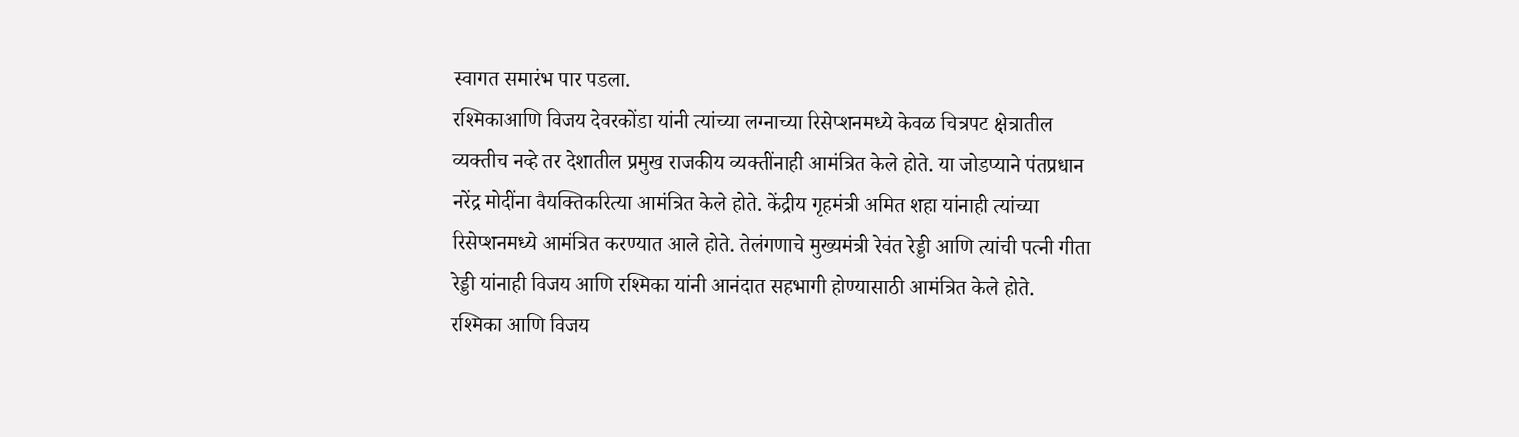स्वागत समारंभ पार पडला.
रश्मिकाआणि विजय देवरकोंडा यांनी त्यांच्या लग्नाच्या रिसेप्शनमध्ये केवळ चित्रपट क्षेत्रातील व्यक्तीच नव्हे तर देशातील प्रमुख राजकीय व्यक्तींनाही आमंत्रित केले होते. या जोडप्याने पंतप्रधान नरेंद्र मोदींना वैयक्तिकरित्या आमंत्रित केले होते. केंद्रीय गृहमंत्री अमित शहा यांनाही त्यांच्या रिसेप्शनमध्ये आमंत्रित करण्यात आले होते. तेलंगणाचे मुख्यमंत्री रेवंत रेड्डी आणि त्यांची पत्नी गीता रेड्डी यांनाही विजय आणि रश्मिका यांनी आनंदात सहभागी होण्यासाठी आमंत्रित केले होते.
रश्मिका आणि विजय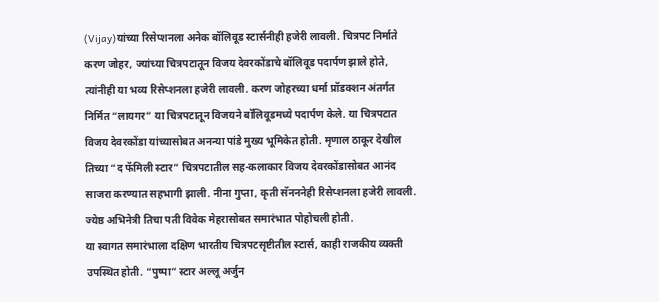(Vijay)यांच्या रिसेप्शनला अनेक बॉलिवूड स्टार्सनीही हजेरी लावली. चित्रपट निर्माते करण जोहर, ज्यांच्या चित्रपटातून विजय देवरकोंडाचे बॉलिवूड पदार्पण झाले होते, त्यांनीही या भव्य रिसेप्शनला हजेरी लावली. करण जोहरच्या धर्मा प्रॉडक्शन अंतर्गत निर्मित “लायगर” या चित्रपटातून विजयने बॉलिवूडमध्ये पदार्पण केले. या चित्रपटात विजय देवरकोंडा यांच्यासोबत अनन्या पांडे मुख्य भूमिकेत होती. मृणाल ठाकूर देखील तिच्या “द फॅमिली स्टार” चित्रपटातील सह-कलाकार विजय देवरकोंडासोबत आनंद साजरा करण्यात सहभागी झाली. नीना गुप्ता, कृती सॅनननेही रिसेप्शनला हजेरी लावली. ज्येष्ठ अभिनेत्री तिचा पती विवेक मेहरासोबत समारंभात पोहोचली होती.
या स्वागत समारंभाला दक्षिण भारतीय चित्रपटसृष्टीतील स्टार्स, काही राजकीय व्यक्ती उपस्थित होती. “पुष्पा” स्टार अल्लू अर्जुन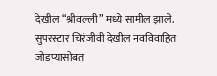देखील “श्रीवल्ली” मध्ये सामील झाले. सुपरस्टार चिरंजीवी देखील नवविवाहित जोडप्यासोबत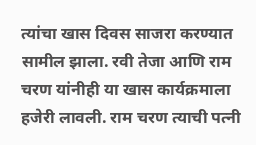त्यांचा खास दिवस साजरा करण्यात सामील झाला. रवी तेजा आणि राम चरण यांनीही या खास कार्यक्रमाला हजेरी लावली. राम चरण त्याची पत्नी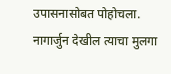उपासनासोबत पोहोचला. नागार्जुन देखील त्याचा मुलगा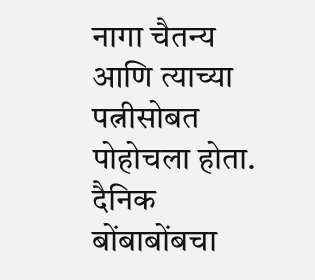नागा चैतन्य आणि त्याच्या पत्नीसोबत पोहोचला होता.
दैनिक बोंबाबोंबचा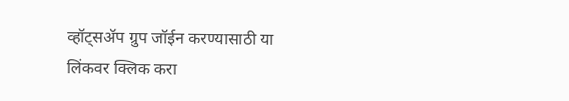व्हॉट्सॲप ग्रुप जॉईन करण्यासाठी या लिंकवर क्लिक करा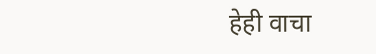हेही वाचा